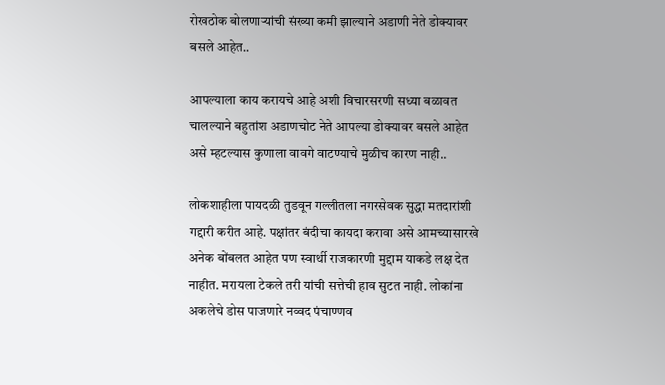रोखठोक बोलणाऱ्यांची संख्या कमी झाल्याने अडाणी नेते डोक्यावर बसले आहेत..

आपल्याला काय करायचे आहे अशी विचारसरणी सध्या बळावत चालल्याने बहुतांश अडाणचोट नेते आपल्या डोक्यावर बसले आहेत असे म्हटल्यास कुणाला वावगे वाटण्याचे मुळीच कारण नाही..

लोकशाहीला पायदळी तुडवून गल्लीतला नगरसेवक सुद्धा मतदारांशी गद्दारी करीत आहे. पक्षांतर बंदीचा कायदा करावा असे आमच्यासारखे अनेक बोंबलत आहेत पण स्वार्थी राजकारणी मुद्दाम याकडे लक्ष देत नाहीत. मरायला टेकले तरी यांची सत्तेची हाव सुटत नाही. लोकांना अकलेचे डोस पाजणारे नव्वद पंचाण्णव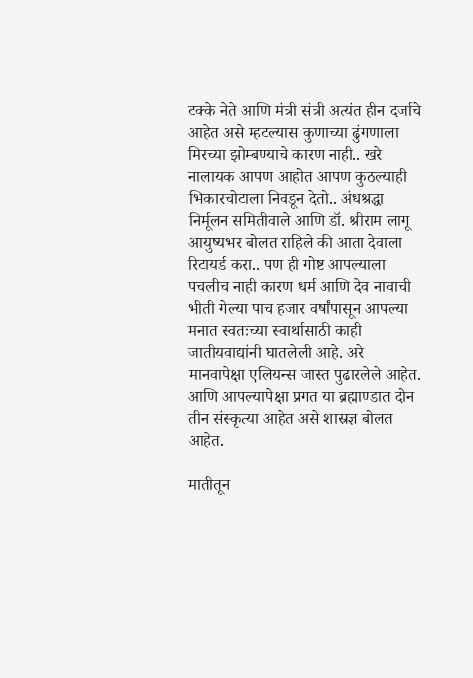टक्के नेते आणि मंत्री संत्री अत्यंत हीन दर्जाचे आहेत असे म्हटल्यास कुणाच्या ढुंगणाला मिरच्या झोम्बण्याचे कारण नाही.. खरे नालायक आपण आहोत आपण कुठल्याही भिकारचोटाला निवडून देतो.. अंधश्रद्धा निर्मूलन समितीवाले आणि डॉ. श्रीराम लागू आयुष्यभर बोलत राहिले की आता देवाला रिटायर्ड करा.. पण ही गोष्ट आपल्याला पचलीच नाही कारण धर्म आणि देव नावाची भीती गेल्या पाच हजार वर्षांपासून आपल्या मनात स्वतःच्या स्वार्थासाठी काही जातीयवाद्यांनी घातलेली आहे. अरे मानवापेक्षा एलियन्स जास्त पुढारलेले आहेत. आणि आपल्यापेक्षा प्रगत या ब्रह्माण्डात दोन तीन संस्कृत्या आहेत असे शास्रज्ञ बोलत आहेत.

मातीतून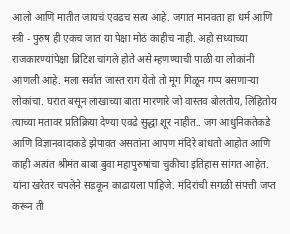आलो आणि मातीत जायचं एवढच सत्य आहे. जगात मानवता हा धर्म आणि स्त्री - पुरुष ही एकच जात या पेक्षा मोठं काहीच नाही. अहो सध्याच्या राजकारण्यांपेक्षा ब्रिटिश चांगले होते असे म्हणण्याची पाळी या लोकांनी आणली आहे. मला सर्वात जास्त राग येतो तो मूग गिळून गप्प बसणाऱ्या लोकांचा. घरात बसून लाखाच्या बाता मारणारे जो वास्तव बोलतोय, लिहितोय त्याच्या मतावर प्रतिक्रिया देण्या एवढे सुद्धा शूर नाहीत.. जग आधुनिकतेकडे आणि विज्ञानवादाकडे झेपावत असतांना आपण मंदिरे बांधतो आहोत आणि काही अत्यंत श्रीमंत बाबा बुवा महापुरुषांचा चुकीचा इतिहास सांगत आहेत. यांना खरेतर चपलेने सडकून काढायला पाहिजे. मंदिरांची सगळी संपत्ती जप्त करून ती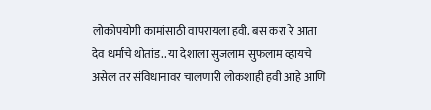लोकोपयोगी कामांसाठी वापरायला हवी. बस करा रे आता देव धर्माचे थोतांड.. या देशाला सुजलाम सुफलाम व्हायचे असेल तर संविधानावर चालणारी लोकशाही हवी आहे आणि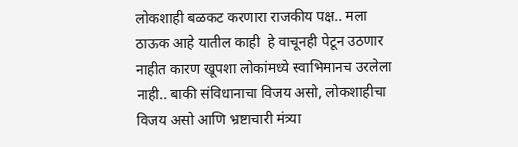लोकशाही बळकट करणारा राजकीय पक्ष.. मला ठाऊक आहे यातील काही  हे वाचूनही पेटून उठणार नाहीत कारण खूपशा लोकांमध्ये स्वाभिमानच उरलेला नाही.. बाकी संविधानाचा विजय असो, लोकशाहीचा विजय असो आणि भ्रष्टाचारी मंत्र्या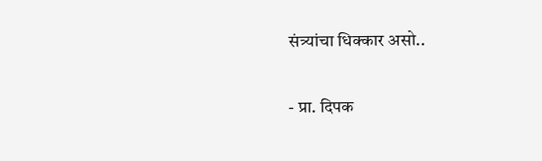संत्र्यांचा धिक्कार असो..

- प्रा. दिपक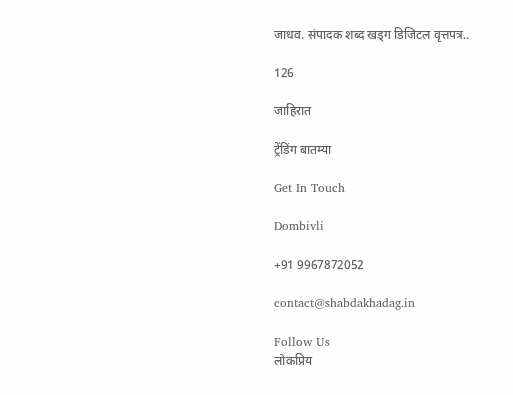जाधव. संपादक शब्द खड्ग डिजिटल वृत्तपत्र..

126

जाहिरात

ट्रेंडिंग बातम्या

Get In Touch

Dombivli

+91 9967872052

contact@shabdakhadag.in

Follow Us
लोकप्रिय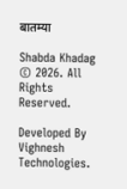बातम्या

Shabda Khadag © 2026. All Rights Reserved.

Developed By Vighnesh Technologies.